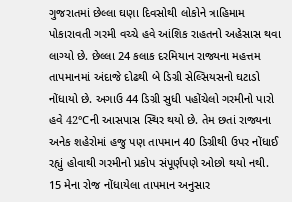ગુજરાતમાં છેલ્લા ઘણા દિવસોથી લોકોને ત્રાહિમામ પોકારાવતી ગરમી વચ્ચે હવે આંશિક રાહતનો અહેસાસ થવા લાગ્યો છે. છેલ્લા 24 કલાક દરમિયાન રાજ્યના મહત્તમ તાપમાનમાં અંદાજે દોઢથી બે ડિગ્રી સેલ્સિયસનો ઘટાડો નોંધાયો છે. અગાઉ 44 ડિગ્રી સુધી પહોંચેલો ગરમીનો પારો હવે 42°Cની આસપાસ સ્થિર થયો છે. તેમ છતાં રાજ્યના અનેક શહેરોમાં હજુ પણ તાપમાન 40 ડિગ્રીથી ઉપર નોંધાઈ રહ્યું હોવાથી ગરમીનો પ્રકોપ સંપૂર્ણપણે ઓછો થયો નથી.
15 મેના રોજ નોંધાયેલા તાપમાન અનુસાર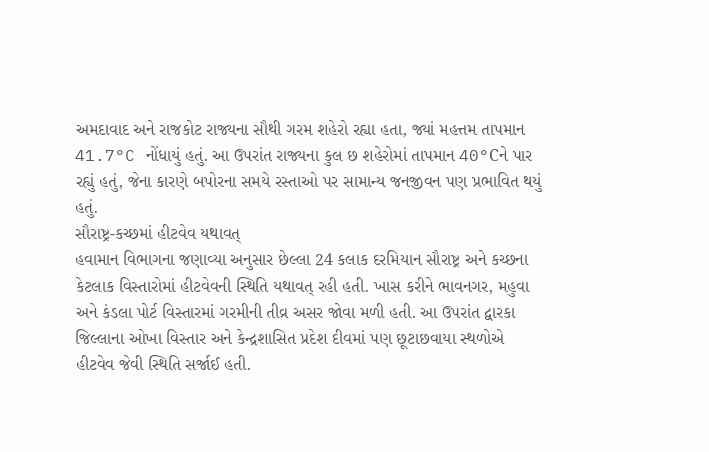અમદાવાદ અને રાજકોટ રાજ્યના સૌથી ગરમ શહેરો રહ્યા હતા, જ્યાં મહત્તમ તાપમાન 41.7°C નોંધાયું હતું. આ ઉપરાંત રાજ્યના કુલ છ શહેરોમાં તાપમાન 40°Cને પાર રહ્યું હતું, જેના કારણે બપોરના સમયે રસ્તાઓ પર સામાન્ય જનજીવન પણ પ્રભાવિત થયું હતું.
સૌરાષ્ટ્ર-કચ્છમાં હીટવેવ યથાવત્
હવામાન વિભાગના જણાવ્યા અનુસાર છેલ્લા 24 કલાક દરમિયાન સૌરાષ્ટ્ર અને કચ્છના કેટલાક વિસ્તારોમાં હીટવેવની સ્થિતિ યથાવત્ રહી હતી. ખાસ કરીને ભાવનગર, મહુવા અને કંડલા પોર્ટ વિસ્તારમાં ગરમીની તીવ્ર અસર જોવા મળી હતી. આ ઉપરાંત દ્વારકા જિલ્લાના ઓખા વિસ્તાર અને કેન્દ્રશાસિત પ્રદેશ દીવમાં પણ છૂટાછવાયા સ્થળોએ હીટવેવ જેવી સ્થિતિ સર્જાઈ હતી.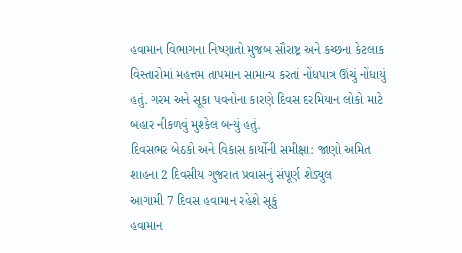હવામાન વિભાગના નિષ્ણાતો મુજબ સૌરાષ્ટ્ર અને કચ્છના કેટલાક વિસ્તારોમાં મહત્તમ તાપમાન સામાન્ય કરતાં નોંધપાત્ર ઊંચું નોંધાયું હતું. ગરમ અને સૂકા પવનોના કારણે દિવસ દરમિયાન લોકો માટે બહાર નીકળવું મુશ્કેલ બન્યું હતું.
દિવસભર બેઠકો અને વિકાસ કાર્યોની સમીક્ષા: જાણો અમિત શાહના 2 દિવસીય ગુજરાત પ્રવાસનું સંપૂર્ણ શેડ્યુલ
આગામી 7 દિવસ હવામાન રહેશે સૂકું
હવામાન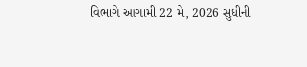વિભાગે આગામી 22 મે, 2026 સુધીની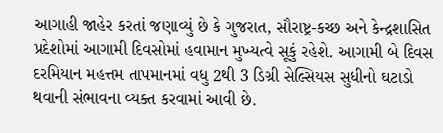આગાહી જાહેર કરતાં જણાવ્યું છે કે ગુજરાત, સૌરાષ્ટ્ર-કચ્છ અને કેન્દ્રશાસિત પ્રદેશોમાં આગામી દિવસોમાં હવામાન મુખ્યત્વે સૂકું રહેશે. આગામી બે દિવસ દરમિયાન મહત્તમ તાપમાનમાં વધુ 2થી 3 ડિગ્રી સેલ્સિયસ સુધીનો ઘટાડો થવાની સંભાવના વ્યક્ત કરવામાં આવી છે.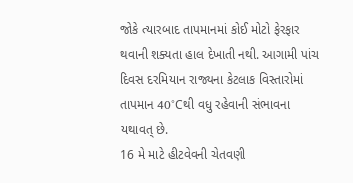જોકે ત્યારબાદ તાપમાનમાં કોઈ મોટો ફેરફાર થવાની શક્યતા હાલ દેખાતી નથી. આગામી પાંચ દિવસ દરમિયાન રાજ્યના કેટલાક વિસ્તારોમાં તાપમાન 40°Cથી વધુ રહેવાની સંભાવના યથાવત્ છે.
16 મે માટે હીટવેવની ચેતવણી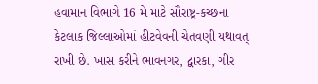હવામાન વિભાગે 16 મે માટે સૌરાષ્ટ્ર-કચ્છના કેટલાક જિલ્લાઓમાં હીટવેવની ચેતવણી યથાવત્ રાખી છે. ખાસ કરીને ભાવનગર, દ્વારકા, ગીર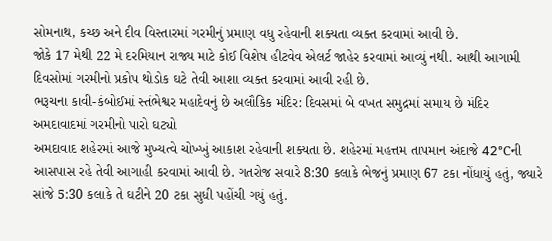સોમનાથ, કચ્છ અને દીવ વિસ્તારમાં ગરમીનું પ્રમાણ વધુ રહેવાની શક્યતા વ્યક્ત કરવામાં આવી છે.
જોકે 17 મેથી 22 મે દરમિયાન રાજ્ય માટે કોઈ વિશેષ હીટવેવ એલર્ટ જાહેર કરવામાં આવ્યું નથી. આથી આગામી દિવસોમાં ગરમીનો પ્રકોપ થોડોક ઘટે તેવી આશા વ્યક્ત કરવામાં આવી રહી છે.
ભરૂચના કાવી-કંબોઈમાં સ્તંભેશ્વર મહાદેવનું છે અલૌકિક મંદિર: દિવસમાં બે વખત સમુદ્રમાં સમાય છે મંદિર
અમદાવાદમાં ગરમીનો પારો ઘટ્યો
અમદાવાદ શહેરમાં આજે મુખ્યત્વે ચોખ્ખું આકાશ રહેવાની શક્યતા છે. શહેરમાં મહત્તમ તાપમાન અંદાજે 42°Cની આસપાસ રહે તેવી આગાહી કરવામાં આવી છે. ગતરોજ સવારે 8:30 કલાકે ભેજનું પ્રમાણ 67 ટકા નોંધાયું હતું, જ્યારે સાંજે 5:30 કલાકે તે ઘટીને 20 ટકા સુધી પહોંચી ગયું હતું.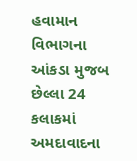હવામાન વિભાગના આંકડા મુજબ છેલ્લા 24 કલાકમાં અમદાવાદના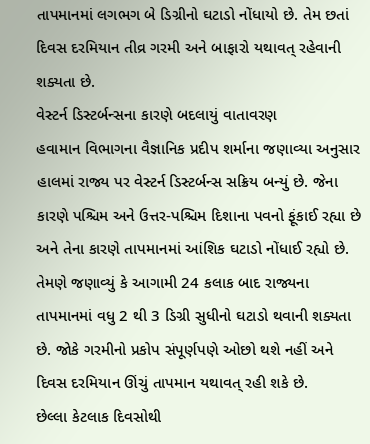તાપમાનમાં લગભગ બે ડિગ્રીનો ઘટાડો નોંધાયો છે. તેમ છતાં દિવસ દરમિયાન તીવ્ર ગરમી અને બાફારો યથાવત્ રહેવાની શક્યતા છે.
વેસ્ટર્ન ડિસ્ટર્બન્સના કારણે બદલાયું વાતાવરણ
હવામાન વિભાગના વૈજ્ઞાનિક પ્રદીપ શર્માના જણાવ્યા અનુસાર હાલમાં રાજ્ય પર વેસ્ટર્ન ડિસ્ટર્બન્સ સક્રિય બન્યું છે. જેના કારણે પશ્ચિમ અને ઉત્તર-પશ્ચિમ દિશાના પવનો ફૂંકાઈ રહ્યા છે અને તેના કારણે તાપમાનમાં આંશિક ઘટાડો નોંધાઈ રહ્યો છે.
તેમણે જણાવ્યું કે આગામી 24 કલાક બાદ રાજ્યના તાપમાનમાં વધુ 2 થી 3 ડિગ્રી સુધીનો ઘટાડો થવાની શક્યતા છે. જોકે ગરમીનો પ્રકોપ સંપૂર્ણપણે ઓછો થશે નહીં અને દિવસ દરમિયાન ઊંચું તાપમાન યથાવત્ રહી શકે છે.
છેલ્લા કેટલાક દિવસોથી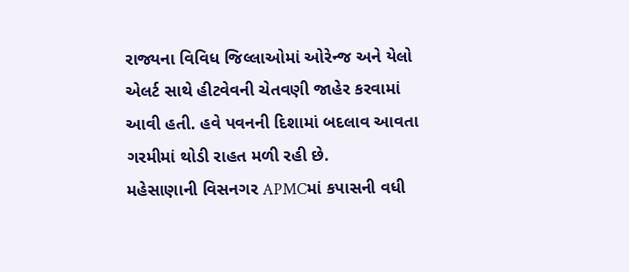રાજ્યના વિવિધ જિલ્લાઓમાં ઓરેન્જ અને યેલો એલર્ટ સાથે હીટવેવની ચેતવણી જાહેર કરવામાં આવી હતી. હવે પવનની દિશામાં બદલાવ આવતા ગરમીમાં થોડી રાહત મળી રહી છે.
મહેસાણાની વિસનગર APMCમાં કપાસની વધી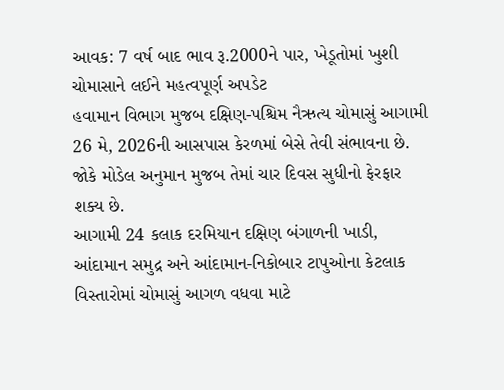આવક: 7 વર્ષ બાદ ભાવ રૂ.2000ને પાર, ખેડૂતોમાં ખુશી
ચોમાસાને લઈને મહત્વપૂર્ણ અપડેટ
હવામાન વિભાગ મુજબ દક્ષિણ-પશ્ચિમ નૈઋત્ય ચોમાસું આગામી 26 મે, 2026ની આસપાસ કેરળમાં બેસે તેવી સંભાવના છે. જોકે મોડેલ અનુમાન મુજબ તેમાં ચાર દિવસ સુધીનો ફેરફાર શક્ય છે.
આગામી 24 કલાક દરમિયાન દક્ષિણ બંગાળની ખાડી, આંદામાન સમુદ્ર અને આંદામાન-નિકોબાર ટાપુઓના કેટલાક વિસ્તારોમાં ચોમાસું આગળ વધવા માટે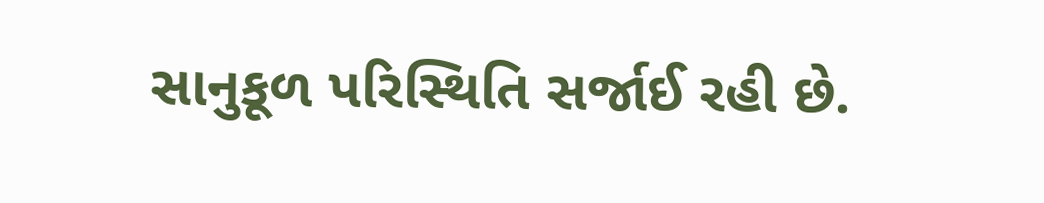સાનુકૂળ પરિસ્થિતિ સર્જાઈ રહી છે.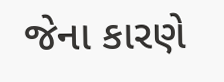જેના કારણે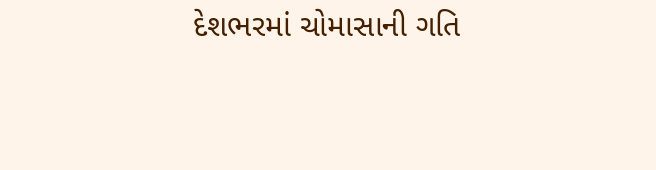દેશભરમાં ચોમાસાની ગતિ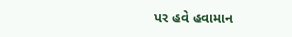પર હવે હવામાન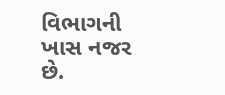વિભાગની ખાસ નજર છે.